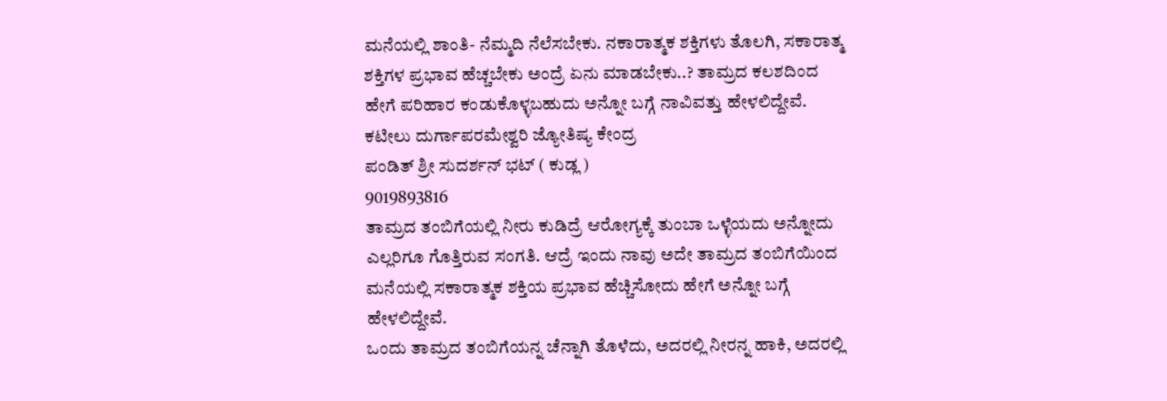ಮನೆಯಲ್ಲಿ ಶಾಂತಿ- ನೆಮ್ಮದಿ ನೆಲೆಸಬೇಕು. ನಕಾರಾತ್ಮಕ ಶಕ್ತಿಗಳು ತೊಲಗಿ, ಸಕಾರಾತ್ಮ ಶಕ್ತಿಗಳ ಪ್ರಭಾವ ಹೆಚ್ಚಬೇಕು ಅಂದ್ರೆ ಏನು ಮಾಡಬೇಕು..? ತಾಮ್ರದ ಕಲಶದಿಂದ ಹೇಗೆ ಪರಿಹಾರ ಕಂಡುಕೊಳ್ಳಬಹುದು ಅನ್ನೋ ಬಗ್ಗೆ ನಾವಿವತ್ತು ಹೇಳಲಿದ್ದೇವೆ.
ಕಟೀಲು ದುರ್ಗಾಪರಮೇಶ್ವರಿ ಜ್ಯೋತಿಷ್ಯ ಕೇಂದ್ರ
ಪಂಡಿತ್ ಶ್ರೀ ಸುದರ್ಶನ್ ಭಟ್ ( ಕುಡ್ಲ )
9019893816
ತಾಮ್ರದ ತಂಬಿಗೆಯಲ್ಲಿ ನೀರು ಕುಡಿದ್ರೆ ಆರೋಗ್ಯಕ್ಕೆ ತುಂಬಾ ಒಳ್ಳೆಯದು ಅನ್ನೋದು ಎಲ್ಲರಿಗೂ ಗೊತ್ತಿರುವ ಸಂಗತಿ. ಆದ್ರೆ ಇಂದು ನಾವು ಅದೇ ತಾಮ್ರದ ತಂಬಿಗೆಯಿಂದ ಮನೆಯಲ್ಲಿ ಸಕಾರಾತ್ಮಕ ಶಕ್ತಿಯ ಪ್ರಭಾವ ಹೆಚ್ಚಿಸೋದು ಹೇಗೆ ಅನ್ನೋ ಬಗ್ಗೆ ಹೇಳಲಿದ್ದೇವೆ.
ಒಂದು ತಾಮ್ರದ ತಂಬಿಗೆಯನ್ನ ಚೆನ್ನಾಗಿ ತೊಳೆದು, ಅದರಲ್ಲಿ ನೀರನ್ನ ಹಾಕಿ, ಅದರಲ್ಲಿ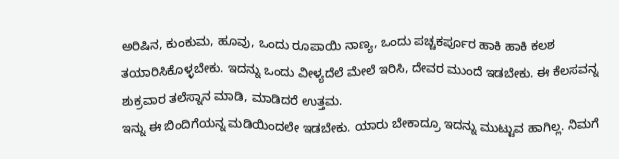ಅರಿಷಿನ, ಕುಂಕುಮ, ಹೂವು, ಒಂದು ರೂಪಾಯಿ ನಾಣ್ಯ, ಒಂದು ಪಚ್ಚಕರ್ಪೂರ ಹಾಕಿ ಹಾಕಿ ಕಲಶ ತಯಾರಿಸಿಕೊಳ್ಳಬೇಕು. ಇದನ್ನು ಒಂದು ವೀಳ್ಯದೆಲೆ ಮೇಲೆ ಇರಿಸಿ, ದೇವರ ಮುಂದೆ ಇಡಬೇಕು. ಈ ಕೆಲಸವನ್ನ ಶುಕ್ರವಾರ ತಲೆಸ್ನಾನ ಮಾಡಿ, ಮಾಡಿದರೆ ಉತ್ತಮ.
ಇನ್ನು ಈ ಬಿಂದಿಗೆಯನ್ನ ಮಡಿಯಿಂದಲೇ ಇಡಬೇಕು. ಯಾರು ಬೇಕಾದ್ರೂ ಇದನ್ನು ಮುಟ್ಟುವ ಹಾಗಿಲ್ಲ. ನಿಮಗೆ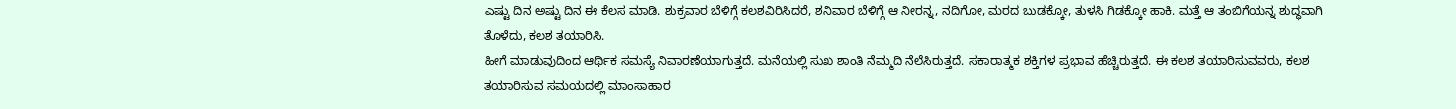ಎಷ್ಟು ದಿನ ಅಷ್ಟು ದಿನ ಈ ಕೆಲಸ ಮಾಡಿ. ಶುಕ್ರವಾರ ಬೆಳಿಗ್ಗೆ ಕಲಶವಿರಿಸಿದರೆ, ಶನಿವಾರ ಬೆಳಿಗ್ಗೆ ಆ ನೀರನ್ನ, ನದಿಗೋ, ಮರದ ಬುಡಕ್ಕೋ, ತುಳಸಿ ಗಿಡಕ್ಕೋ ಹಾಕಿ. ಮತ್ತೆ ಆ ತಂಬಿಗೆಯನ್ನ ಶುದ್ಧವಾಗಿ ತೊಳೆದು, ಕಲಶ ತಯಾರಿಸಿ.
ಹೀಗೆ ಮಾಡುವುದಿಂದ ಆರ್ಥಿಕ ಸಮಸ್ಯೆ ನಿವಾರಣೆಯಾಗುತ್ತದೆ. ಮನೆಯಲ್ಲಿ ಸುಖ ಶಾಂತಿ ನೆಮ್ಮದಿ ನೆಲೆಸಿರುತ್ತದೆ. ಸಕಾರಾತ್ಮಕ ಶಕ್ತಿಗಳ ಪ್ರಭಾವ ಹೆಚ್ಚಿರುತ್ತದೆ. ಈ ಕಲಶ ತಯಾರಿಸುವವರು, ಕಲಶ ತಯಾರಿಸುವ ಸಮಯದಲ್ಲಿ ಮಾಂಸಾಹಾರ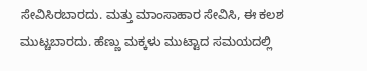ಸೇವಿಸಿರಬಾರದು. ಮತ್ತು ಮಾಂಸಾಹಾರ ಸೇವಿಸಿ, ಈ ಕಲಶ ಮುಟ್ಚಬಾರದು. ಹೆಣ್ಣು ಮಕ್ಕಳು ಮುಟ್ಟಾದ ಸಮಯದಲ್ಲಿ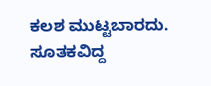ಕಲಶ ಮುಟ್ಟಬಾರದು. ಸೂತಕವಿದ್ದ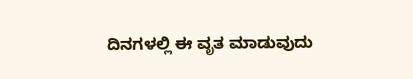ದಿನಗಳಲ್ಲಿ ಈ ವೃತ ಮಾಡುವುದು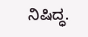ನಿಷಿದ್ಧ.